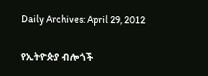Daily Archives: April 29, 2012

የኢትዮጵያ ብሎጎች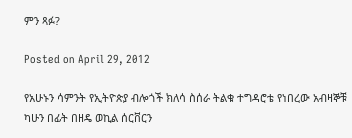ምን ጻፉ?

Posted on April 29, 2012

የአሁኑን ሳምንት የኢትዮጵያ ብሎጎች ክለሳ ስሰራ ትልቁ ተግዳሮቴ የነበረው አብዛኞቹ ካሁን በፊት በዘዴ ወኪል ሰርቨርን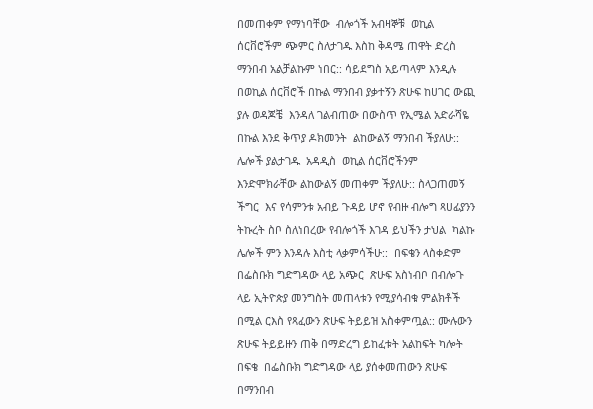በመጠቀም የማነባቸው  ብሎጎች አብዛኞቹ  ወኪል ሰርቨሮችም ጭምር ስለታገዱ እስከ ቅዳሜ ጠዋት ድረስ ማንበብ አልቻልኩም ነበር:: ሳይደግስ አይጣላም እንዲሉ በወኪል ሰርቨሮች በኩል ማንበብ ያቃተኝን ጽሁፍ ከሀገር ውጪ ያሉ ወዳጆቼ  እንዳለ ገልብጠው በውስጥ የኢሜል አድራሻዬ  በኩል እንደ ቅጥያ ዶክመንት  ልከውልኝ ማንበብ ችያለሁ::  ሌሎች ያልታገዱ  አዳዲስ  ወኪል ሰርቨሮችንም እንድሞክራቸው ልከውልኝ መጠቀም ችያለሁ:: ስላጋጠመኝ ችግር  እና የሳምንቱ አብይ ጉዳይ ሆኖ የብዙ ብሎግ ጻሀፊያንን ትኩረት ስቦ ስለነበረው የብሎጎች እገዳ ይህችን ታህል  ካልኩ ሌሎች ምን እንዳሉ እስቲ ላቃምሳችሁ::  በፍቄን ላስቀድም በፌስቡክ ግድግዳው ላይ አጭር  ጽሁፍ አስነብቦ በብሎጉ ላይ ኢትዮጵያ መንግስት መጠላቱን የሚያሳብቁ ምልክቶች በሚል ርእስ የጻፈውን ጽሁፍ ትይይዝ አስቀምጧል:: ሙሉውን ጽሁፍ ትይይዙን ጠቅ በማድረግ ይከፈቱት አልከፍት ካሎት በፍቄ  በፌስቡክ ግድግዳው ላይ ያሰቀመጠውን ጽሁፍ በማንበብ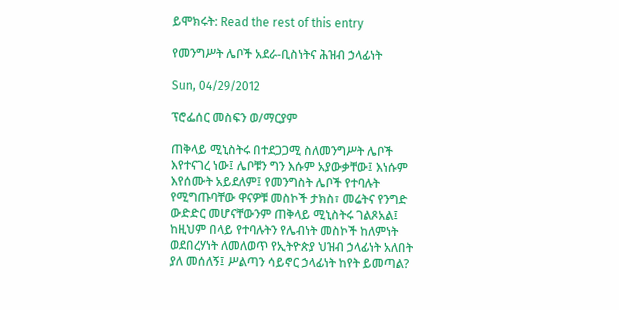ይሞክሩት: Read the rest of this entry

የመንግሥት ሌቦች አደራ-ቢስነትና ሕዝብ ኃላፊነት

Sun, 04/29/2012

ፕሮፌሰር መስፍን ወ/ማርያም

ጠቅላይ ሚኒስትሩ በተደጋጋሚ ስለመንግሥት ሌቦች እየተናገረ ነው፤ ሌቦቹን ግን እሱም አያውቃቸው፤ እነሱም እየሰሙት አይደለም፤ የመንግስት ሌቦች የተባሉት የሚግጡባቸው ዋናዎቹ መስኮች ታክስ፣ መሬትና የንግድ ውድድር መሆናቸውንም ጠቅላይ ሚኒስትሩ ገልጾአል፤ ከዚህም በላይ የተባሉትን የሌብነት መስኮች ከለምነት ወደበረሃነት ለመለወጥ የኢትዮጵያ ህዝብ ኃላፊነት አለበት ያለ መሰለኝ፤ ሥልጣን ሳይኖር ኃላፊነት ከየት ይመጣል?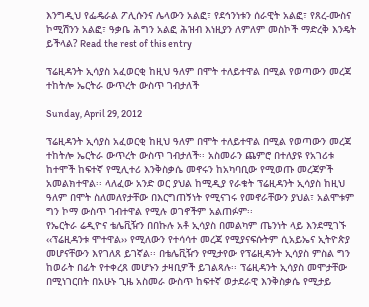እንግዲህ የፌዴራል ፖሊሱንና ሌላውን አልፎ፣ የደኅንነቱን ሰራዊት አልፎ፣ የጸረ-ሙስና ኮሚሽንን አልፎ፣ ዓቃቤ ሕግን አልፎ ሕዝብ እነዚያን ለምለም መስኮች ማድረቅ እንዴት ይችላል? Read the rest of this entry

ፕሬዚዳንት ኢሳያስ አፈወርቂ ከዚህ ዓለም በሞት ተለይተዋል በሚል የወጣውን መረጃ ተከትሎ ኤርትራ ውጥረት ውስጥ ገብታለች

Sunday, April 29, 2012

ፕሬዚዳንት ኢሳያስ አፈወርቂ ከዚህ ዓለም በሞት ተለይተዋል በሚል የወጣውን መረጃ ተከትሎ ኤርትራ ውጥረት ውስጥ ገብታለች፡፡ አስመራን ጨምሮ በተለያዩ የአገሪቱ ከተሞች ከፍተኛ የሚሊተሪ እንቅስቃሴ መኖሩን ከአካባቢው የሚወጡ መረጃዎች አመልክተዋል፡፡ ላለፈው አንድ ወር ያህል ከሚዲያ የራቁት ፕሬዚዳንት ኢሳያስ ከዚህ ዓለም በሞት ስለመለየታቸው በእርግጠኝነት የሚናገሩ የመኖራቸውን ያህል፣ አልሞቱም ግን ኮማ ውስጥ ገብተዋል የሚሉ ወገኖችም አልጠፉም፡፡
የኤርትራ ሬዲዮና ቴሌቪዥን በበኩሉ አቶ ኢሳያስ በመልካም ጤንነት ላይ እንደሚገኙ ‹‹ፕሬዚዳንቱ ሞተዋል›› የሚለውን የተሳሳተ መረጃ የሚያናፍሱትም ሲአይኤና ኢትዮጵያ መሆናቸውን እየገለጸ ይገኛል፡፡ በቴሌቪዥን የሚታየው የፕሬዚዳንት ኢሳያስ ምስል ግን ከወራት በፊት የተቀረጸ መሆኑን ታዛቢዎች ይገልጻሉ፡፡ ፕሬዚዳንት ኢሳያስ መሞታቸው በሚነገርበት በአሁኑ ጊዜ አስመራ ውስጥ ከፍተኛ ወታደራዊ እንቅስቃሴ የሚታይ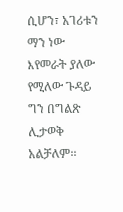ሲሆን፣ አገሪቱን ማን ነው እየመራት ያለው የሚለው ጉዳይ ግን በግልጽ ሊታወቅ አልቻለም፡፡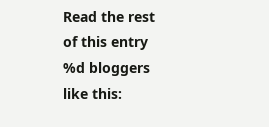Read the rest of this entry
%d bloggers like this: